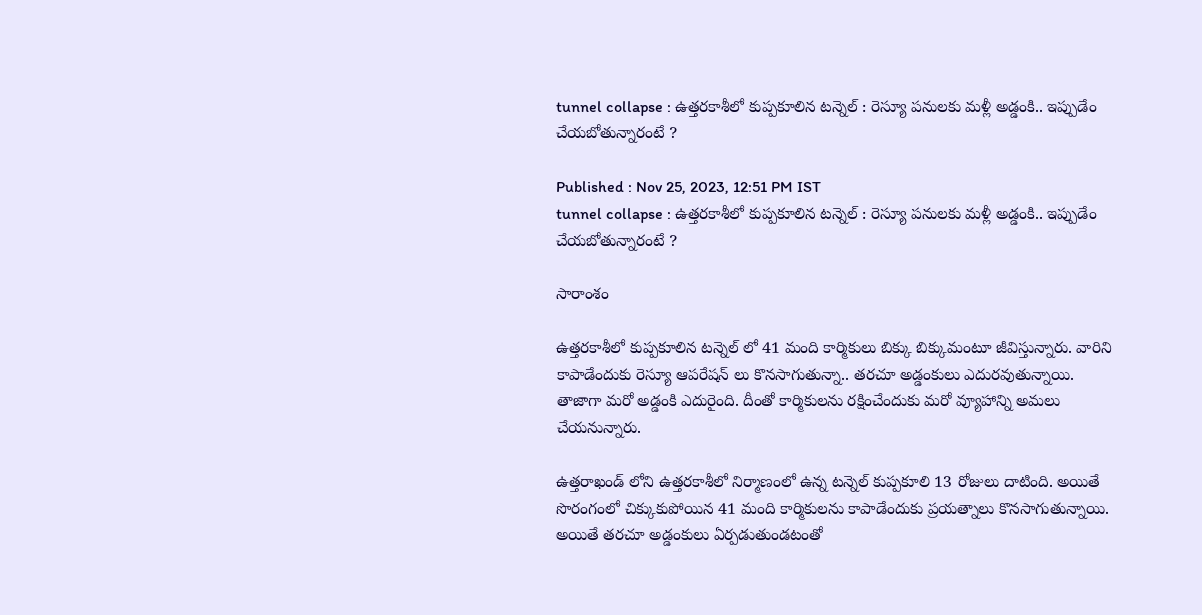tunnel collapse : ఉత్తరకాశీలో కుప్పకూలిన టన్నెల్ : రెస్యూ పనులకు మళ్లీ అడ్డంకి.. ఇప్పుడేం చేయబోతున్నారంటే ?

Published : Nov 25, 2023, 12:51 PM IST
tunnel collapse : ఉత్తరకాశీలో కుప్పకూలిన టన్నెల్ : రెస్యూ పనులకు మళ్లీ అడ్డంకి.. ఇప్పుడేం చేయబోతున్నారంటే ?

సారాంశం

ఉత్తరకాశీలో కుప్పకూలిన టన్నెల్ లో 41 మంది కార్మికులు బిక్కు బిక్కుమంటూ జీవిస్తున్నారు. వారిని కాపాడేందుకు రెస్యూ ఆపరేషన్ లు కొనసాగుతున్నా.. తరచూ అడ్డంకులు ఎదురవుతున్నాయి. తాజాగా మరో అడ్డంకి ఎదురైంది. దీంతో కార్మికులను రక్షించేందుకు మరో వ్యూహాన్ని అమలు చేయనున్నారు.

ఉత్తరాఖండ్ లోని ఉత్తరకాశీలో నిర్మాణంలో ఉన్న టన్నెల్ కుప్పకూలి 13 రోజులు దాటింది. అయితే సొరంగంలో చిక్కుకుపోయిన 41 మంది కార్మికులను కాపాడేందుకు ప్రయత్నాలు కొనసాగుతున్నాయి. అయితే తరచూ అడ్డంకులు ఏర్పడుతుండటంతో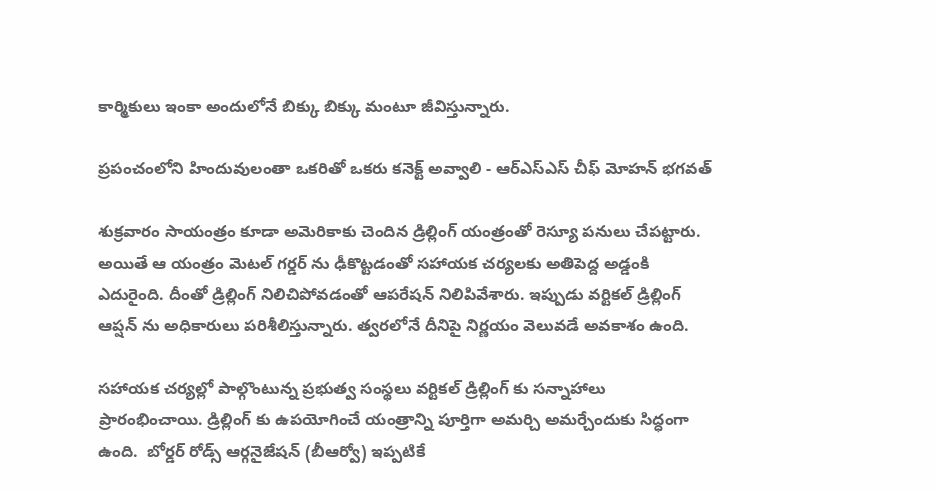కార్మికులు ఇంకా అందులోనే బిక్కు బిక్కు మంటూ జీవిస్తున్నారు.

ప్రపంచంలోని హిందువులంతా ఒకరితో ఒకరు కనెక్ట్ అవ్వాలి - ఆర్ఎస్ఎస్ చీఫ్ మోహన్ భగవత్

శుక్రవారం సాయంత్రం కూడా అమెరికాకు చెందిన డ్రిల్లింగ్ యంత్రంతో రెస్యూ పనులు చేపట్టారు. అయితే ఆ యంత్రం మెటల్ గర్డర్ ను ఢీకొట్టడంతో సహాయక చర్యలకు అతిపెద్ద అడ్డంకి ఎదురైంది. దీంతో డ్రిల్లింగ్ నిలిచిపోవడంతో ఆపరేషన్ నిలిపివేశారు. ఇప్పుడు వర్టికల్ డ్రిల్లింగ్ ఆప్షన్ ను అధికారులు పరిశీలిస్తున్నారు. త్వరలోనే దీనిపై నిర్ణయం వెలువడే అవకాశం ఉంది.

సహాయక చర్యల్లో పాల్గొంటున్న ప్రభుత్వ సంస్థలు వర్టికల్ డ్రిల్లింగ్ కు సన్నాహాలు ప్రారంభించాయి. డ్రిల్లింగ్ కు ఉపయోగించే యంత్రాన్ని పూర్తిగా అమర్చి అమర్చేందుకు సిద్ధంగా ఉంది.  బోర్డర్ రోడ్స్ ఆర్గనైజేషన్ (బీఆర్వో) ఇప్పటికే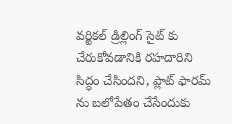వర్టికల్ డ్రిల్లింగ్ సైట్ కు చేరుకోవడానికి రహదారిని సిద్ధం చేసిందని, ప్లాట్ ఫారమ్ ను బలోపేతం చేసేందుకు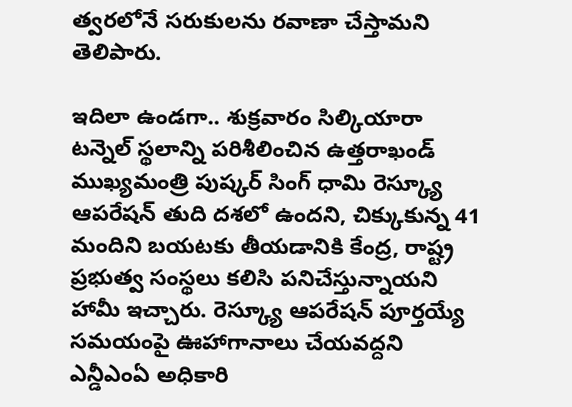త్వరలోనే సరుకులను రవాణా చేస్తామని తెలిపారు.

ఇదిలా ఉండగా.. శుక్రవారం సిల్కియారా టన్నెల్ స్థలాన్ని పరిశీలించిన ఉత్తరాఖండ్ ముఖ్యమంత్రి పుష్కర్ సింగ్ ధామి రెస్క్యూ ఆపరేషన్ తుది దశలో ఉందని, చిక్కుకున్న 41 మందిని బయటకు తీయడానికి కేంద్ర, రాష్ట్ర ప్రభుత్వ సంస్థలు కలిసి పనిచేస్తున్నాయని హామీ ఇచ్చారు. రెస్క్యూ ఆపరేషన్ పూర్తయ్యే సమయంపై ఊహాగానాలు చేయవద్దని ఎన్డీఎంఏ అధికారి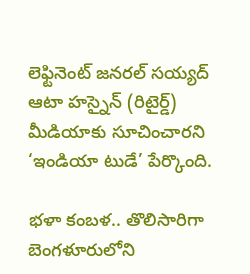లెఫ్టినెంట్ జనరల్ సయ్యద్ ఆటా హస్నైన్ (రిటైర్డ్) మీడియాకు సూచించారని ‘ఇండియా టుడే’ పేర్కొంది.

భళా కంబళ.. తొలిసారిగా బెంగళూరులోని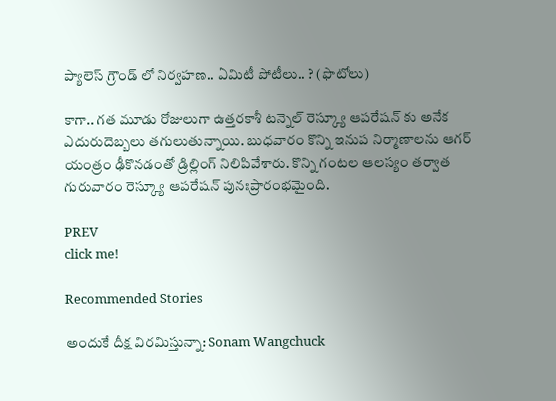ప్యాలెస్ గ్రౌండ్ లో నిర్వహణ.. ఏమిటీ పోటీలు.. ? (ఫొటోలు)

కాగా.. గత మూడు రోజులుగా ఉత్తరకాశీ టన్నెల్ రెస్క్యూ ఆపరేషన్ కు అనేక ఎదురుదెబ్బలు తగులుతున్నాయి. బుధవారం కొన్ని ఇనుప నిర్మాణాలను ఆగర్ యంత్రం ఢీకొనడంతో డ్రిల్లింగ్ నిలిపివేశారు. కొన్ని గంటల ఆలస్యం తర్వాత గురువారం రెస్క్యూ ఆపరేషన్ పునఃప్రారంభమైంది.

PREV
click me!

Recommended Stories

అందుకే దీక్ష విరమిస్తున్నా: Sonam Wangchuck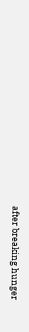after breaking hunger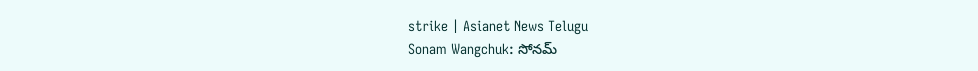strike | Asianet News Telugu
Sonam Wangchuk: సోనమ్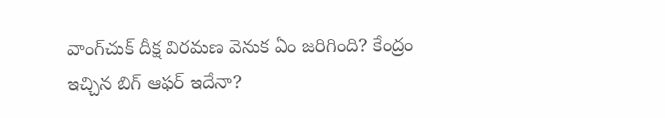వాంగ్‌చుక్ దీక్ష విరమణ వెనుక ఏం జరిగింది? కేంద్రం ఇచ్చిన బిగ్ ఆఫర్ ఇదేనా?